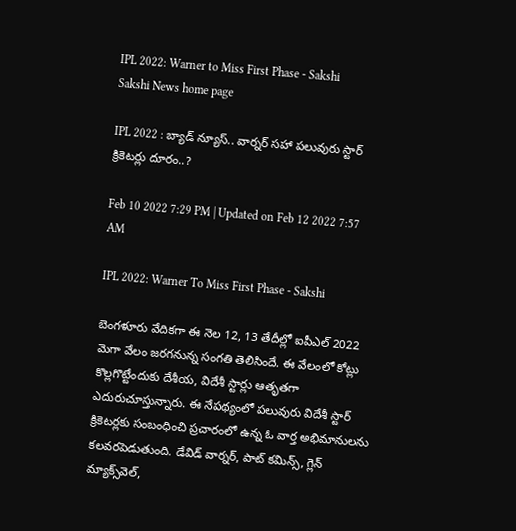IPL 2022: Warner to Miss First Phase - Sakshi
Sakshi News home page

IPL 2022 : బ్యాడ్‌ న్యూస్‌.. వార్న‌ర్ సహా పలువురు స్టార్‌ క్రికెటర్లు దూరం..?

Feb 10 2022 7:29 PM | Updated on Feb 12 2022 7:57 AM

IPL 2022: Warner To Miss First Phase - Sakshi

బెంగళూరు వేదికగా ఈ నెల 12, 13 తేదీల్లో ఐపీఎల్‌ 2022 మెగా వేలం జరగనున్న సంగతి తెలిసిందే. ఈ వేలంలో కోట్లు కొల్లగొట్టేందుకు దేశీయ, విదేశీ స్టార్లు ఆతృతగా ఎదురుచూస్తున్నారు. ఈ నేపథ్యంలో పలువురు విదేశీ స్టార్‌ క్రికెటర్లకు సంబంధించి ప్రచారంలో ఉన్న ఓ వార్త అభిమానులను కలవరపెడుతుంది. డేవిడ్ వార్న‌ర్‌, పాట్‌ కమిన్స్‌, గ్లెన్‌ మ్యాక్స్‌వెల్‌,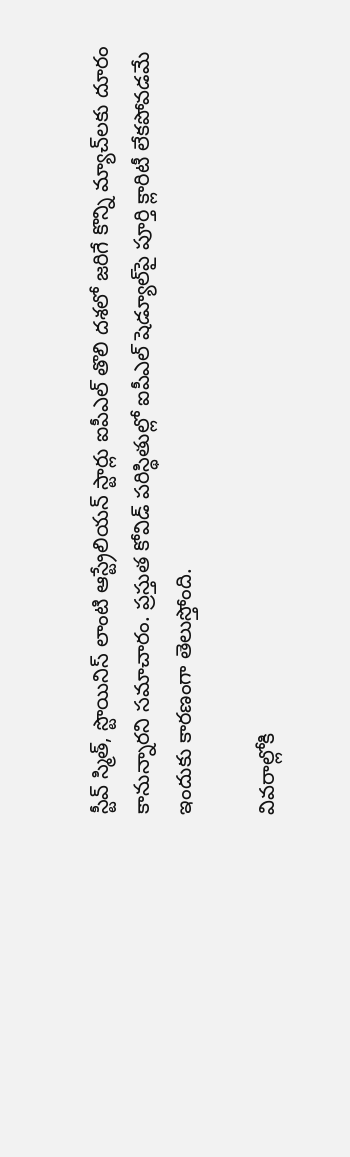స్టీవ్ స్మిత్‌, స్టొయినిస్‌ లాంటి ఆస్ట్రేలియన్‌ స్టార్లు ఐపీఎల్‌ తొలి దశలో జరిగే కొన్ని మ్యాచ్‌లకు దూరం కానున్నారని స‌మాచారం. ప్రస్తుత కోవిడ్‌ పరిస్థితుల్లో ఐపీఎల్‌ షెడ్యూల్‌పై పూర్తి క్లారిటీ లేకపోవడమే ఇందుకు కారణంగా తెలుస్తోంది.

వివరాల్లోకి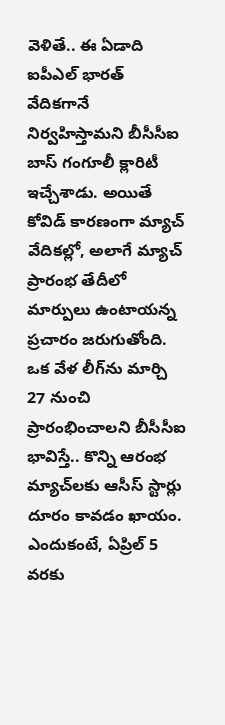వెళితే.. ఈ ఏడాది ఐపీఎల్ భార‌త్ వేదిక‌గానే నిర్వహిస్తామని బీసీసీఐ బాస్ గంగూలీ క్లారిటీ ఇచ్చేశాడు. అయితే కోవిడ్‌ కారణంగా మ్యాచ్‌ వేదికల్లో, అలాగే మ్యాచ్‌ ప్రారంభ తేదీలో మార్పులు ఉంటాయన్న ప్రచారం జరుగుతోంది. ఒక వేళ లీగ్‌ను మార్చి 27 నుంచి ప్రారంభించాలని బీసీసీఐ భావిస్తే.. కొన్ని ఆరంభ మ్యాచ్‌లకు ఆసీస్‌ స్టార్లు దూరం కావడం ఖాయం. ఎందుకంటే, ఏప్రిల్‌ 5 వరకు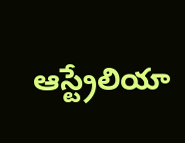ఆస్ట్రేలియా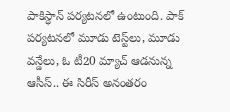పాకిస్ధాన్ ప‌ర్య‌ట‌న‌లో ఉంటుంది. పాక్ ప‌ర్య‌ట‌నలో మూడు టెస్ట్‌లు, మూడు వ‌న్డేలు, ఓ టీ20 మ్యాచ్‌ ఆడ‌నున్న ఆసీస్‌.. ఈ సిరీస్ అనంతరం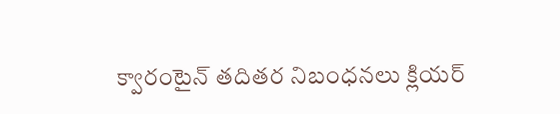క్వారంటైన్‌ తదితర నిబంధనలు క్లియర్‌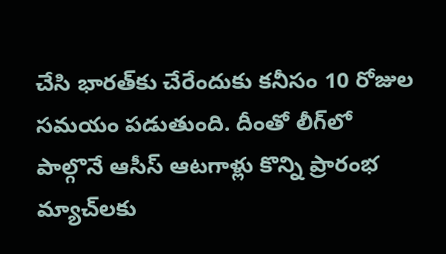చేసి భారత్‌కు చేరేందుకు కనీసం 10 రోజుల సమయం పడుతుంది. దీంతో లీగ్‌లో పాల్గొనే ఆసీస్‌ ఆటగాళ్లు కొన్ని ప్రారంభ మ్యాచ్‌లకు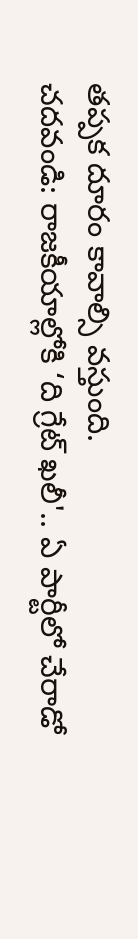తప్పక దూరం కావాల్సి వస్తుంది.
చదవండి: రాజకీయాల్లోకి ‘ది గ్రేట్ ఖలీ'.. ఏ పార్టీలో చేరాడో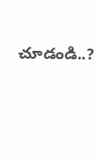చూడండి..?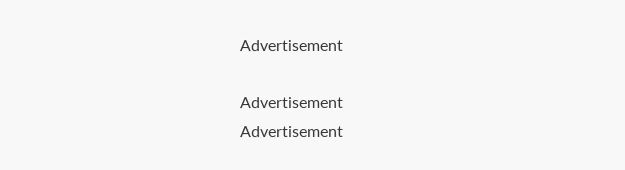Advertisement

Advertisement
Advertisement